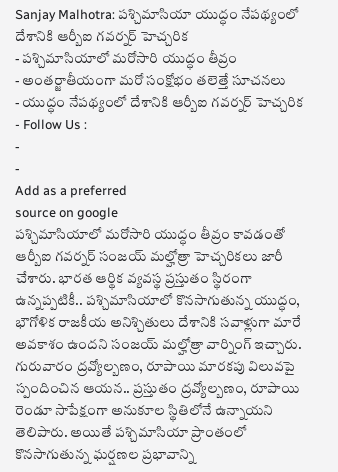Sanjay Malhotra: పశ్చిమాసియా యుద్ధం నేపథ్యంలో దేశానికి ఆర్బీఐ గవర్నర్ హెచ్చరిక
- పశ్చిమాసియాలో మరోసారి యుద్ధం తీవ్రం
- అంతర్జాతీయంగా మరో సంక్షోభం తలెత్తే సూచనలు
- యుద్ధం నేపథ్యంలో దేశానికి ఆర్బీఐ గవర్నర్ హెచ్చరిక
- Follow Us :
-
-
Add as a preferred
source on google
పశ్చిమాసియాలో మరోసారి యుద్ధం తీవ్రం కావడంతో ఆర్బీఐ గవర్నర్ సంజయ్ మల్హోత్రా హెచ్చరికలు జారీ చేశారు. భారత ఆర్థిక వ్యవస్థ ప్రస్తుతం స్థిరంగా ఉన్నప్పటికీ.. పశ్చిమాసియాలో కొనసాగుతున్న యుద్ధం, భౌగోళిక రాజకీయ అనిశ్చితులు దేశానికి సవాళ్లుగా మారే అవకాశం ఉందని సంజయ్ మల్హోత్రా వార్నింగ్ ఇచ్చారు. గురువారం ద్రవ్యోల్బణం, రూపాయి మారకపు విలువపై స్పందించిన ఆయన.. ప్రస్తుతం ద్రవ్యోల్బణం, రూపాయి రెండూ సాపేక్షంగా అనుకూల స్థితిలోనే ఉన్నాయని తెలిపారు. అయితే పశ్చిమాసియా ప్రాంతంలో కొనసాగుతున్న ఘర్షణల ప్రభావాన్ని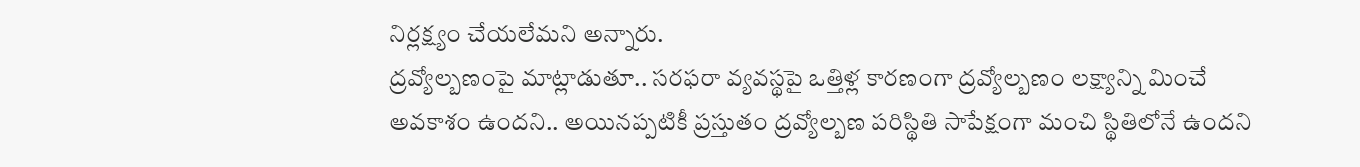నిర్లక్ష్యం చేయలేమని అన్నారు.
ద్రవ్యోల్బణంపై మాట్లాడుతూ.. సరఫరా వ్యవస్థపై ఒత్తిళ్ల కారణంగా ద్రవ్యోల్బణం లక్ష్యాన్ని మించే అవకాశం ఉందని.. అయినప్పటికీ ప్రస్తుతం ద్రవ్యోల్బణ పరిస్థితి సాపేక్షంగా మంచి స్థితిలోనే ఉందని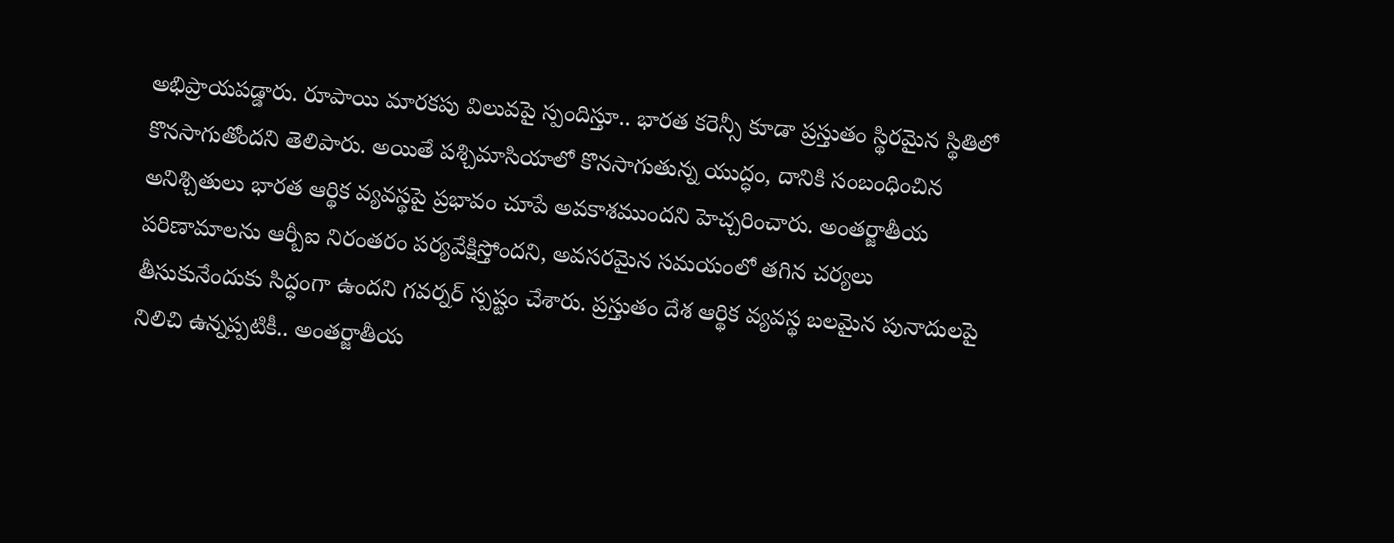అభిప్రాయపడ్డారు. రూపాయి మారకపు విలువపై స్పందిస్తూ.. భారత కరెన్సీ కూడా ప్రస్తుతం స్థిరమైన స్థితిలో కొనసాగుతోందని తెలిపారు. అయితే పశ్చిమాసియాలో కొనసాగుతున్న యుద్ధం, దానికి సంబంధించిన అనిశ్చితులు భారత ఆర్థిక వ్యవస్థపై ప్రభావం చూపే అవకాశముందని హెచ్చరించారు. అంతర్జాతీయ పరిణామాలను ఆర్బీఐ నిరంతరం పర్యవేక్షిస్తోందని, అవసరమైన సమయంలో తగిన చర్యలు తీసుకునేందుకు సిద్ధంగా ఉందని గవర్నర్ స్పష్టం చేశారు. ప్రస్తుతం దేశ ఆర్థిక వ్యవస్థ బలమైన పునాదులపై నిలిచి ఉన్నప్పటికీ.. అంతర్జాతీయ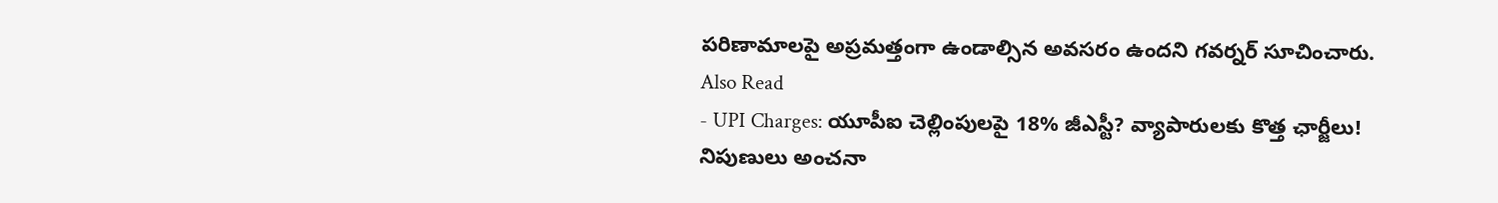పరిణామాలపై అప్రమత్తంగా ఉండాల్సిన అవసరం ఉందని గవర్నర్ సూచించారు.
Also Read
- UPI Charges: యూపీఐ చెల్లింపులపై 18% జీఎస్టీ? వ్యాపారులకు కొత్త ఛార్జీలు! నిపుణులు అంచనా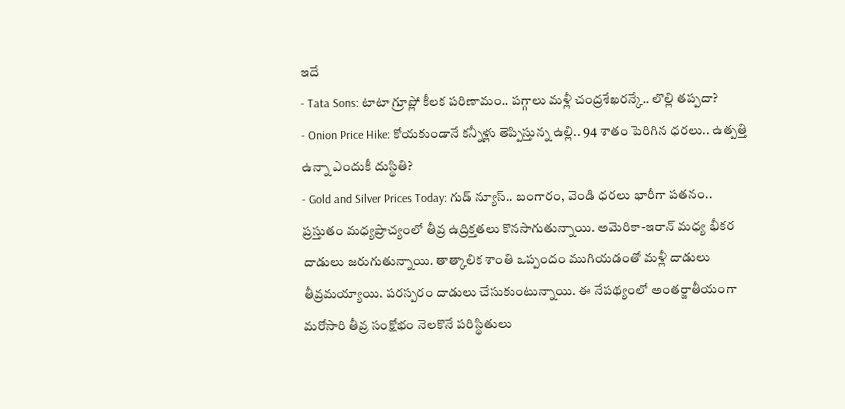ఇదే
- Tata Sons: టాటా గ్రూప్లో కీలక పరిణామం.. పగ్గాలు మళ్లీ చంద్రశేఖరన్కే.. లొల్లి తప్పదా?
- Onion Price Hike: కోయకుండానే కన్నీళ్లు తెప్పిస్తున్న ఉల్లి.. 94 శాతం పెరిగిన ధరలు.. ఉత్పత్తి ఉన్నా ఎందుకీ దుస్థితి?
- Gold and Silver Prices Today: గుడ్ న్యూస్.. బంగారం, వెండి ధరలు భారీగా పతనం..
ప్రస్తుతం మధ్యప్రాచ్యంలో తీవ్ర ఉద్రిక్తతలు కొనసాగుతున్నాయి. అమెరికా-ఇరాన్ మధ్య భీకర దాడులు జరుగుతున్నాయి. తాత్కాలిక శాంతి ఒప్పందం ముగియడంతో మళ్లీ దాడులు తీవ్రమయ్యాయి. పరస్పరం దాడులు చేసుకుంటున్నాయి. ఈ నేపథ్యంలో అంతర్జాతీయంగా మరోసారి తీవ్ర సంక్షోభం నెలకొనే పరిస్థితులు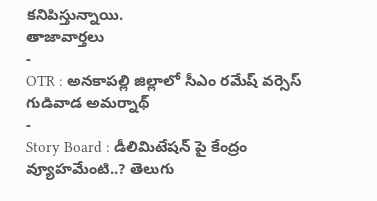కనిపిస్తున్నాయి.
తాజావార్తలు
-
OTR : అనకాపల్లి జిల్లాలో సీఎం రమేష్ వర్సెస్ గుడివాడ అమర్నాథ్
-
Story Board : డీలిమిటేషన్ పై కేంద్రం వ్యూహమేంటి..? తెలుగు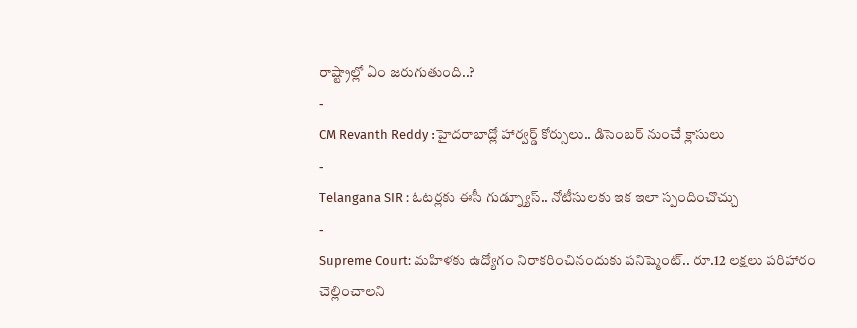రాష్ట్రాల్లో ఏం జరుగుతుంది..?
-
CM Revanth Reddy :హైదరాబాద్లో హార్వర్డ్ కోర్సులు.. డిసెంబర్ నుంచే క్లాసులు
-
Telangana SIR : ఓటర్లకు ఈసీ గుడ్న్యూస్.. నోటీసులకు ఇక ఇలా స్పందించొచ్చు
-
Supreme Court: మహిళకు ఉద్యోగం నిరాకరించినందుకు పనిష్మెంట్.. రూ.12 లక్షలు పరిహారం చెల్లించాలని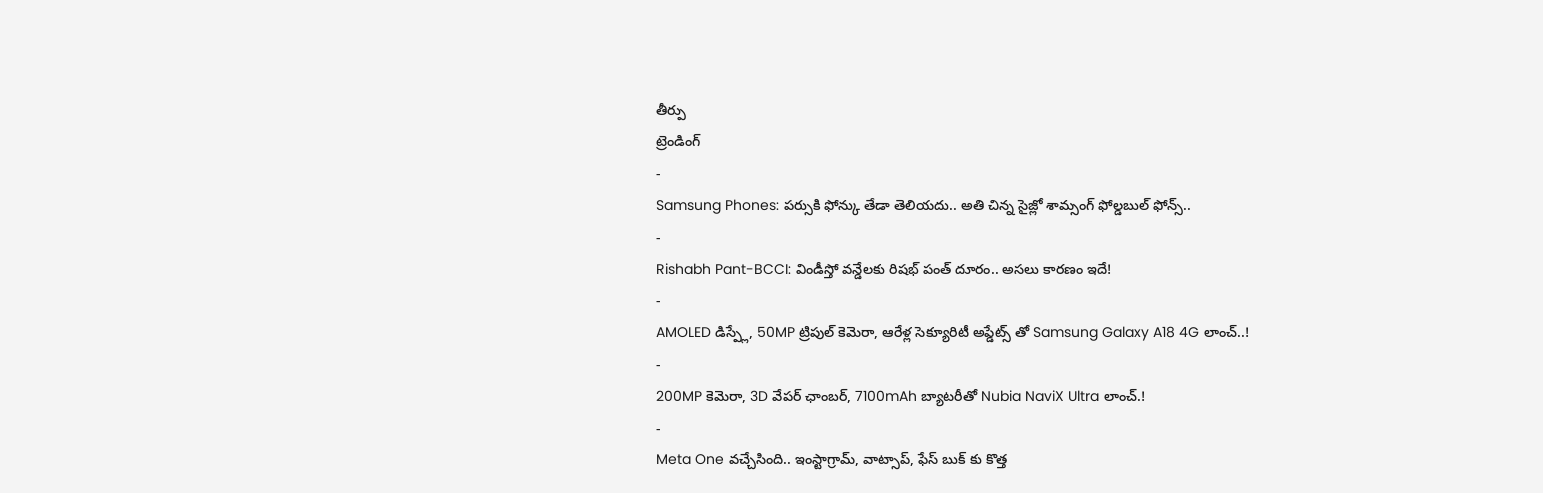తీర్పు
ట్రెండింగ్
-
Samsung Phones: పర్సుకి ఫోన్కు తేడా తెలియదు.. అతి చిన్న సైజ్లో శామ్సంగ్ ఫోల్డబుల్ ఫోన్స్..
-
Rishabh Pant-BCCI: విండీస్తో వన్డేలకు రిషభ్ పంత్ దూరం.. అసలు కారణం ఇదే!
-
AMOLED డిస్ప్లే, 50MP ట్రిపుల్ కెమెరా, ఆరేళ్ల సెక్యూరిటీ అప్డేట్స్ తో Samsung Galaxy A18 4G లాంచ్..!
-
200MP కెమెరా, 3D వేపర్ ఛాంబర్, 7100mAh బ్యాటరీతో Nubia NaviX Ultra లాంచ్.!
-
Meta One వచ్చేసింది.. ఇంస్టాగ్రామ్, వాట్సాప్, ఫేస్ బుక్ కు కొత్త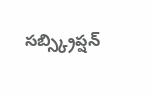సబ్స్క్రిప్షన్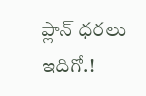ప్లాన్ ధరలు ఇదిగో.!